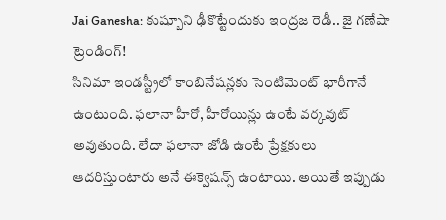Jai Ganesha: కుష్బూని ఢీకొట్టేందుకు ఇంద్రజ రెడీ.. జై గణేషా ట్రెండింగ్!
సినిమా ఇండస్ట్రీలో కాంబినేషన్లకు సెంటిమెంట్ భారీగానే ఉంటుంది. ఫలానా హీరో, హీరోయిన్లు ఉంటే వర్కవుట్ అవుతుంది. లేదా ఫలానా జోడి ఉంటే ప్రేక్షకులు ఆదరిస్తుంటారు అనే ఈక్వెషన్స్ ఉంటాయి. అయితే ఇప్పుడు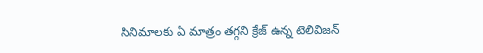సినిమాలకు ఏ మాత్రం తగ్గని క్రేజ్ ఉన్న టెలివిజన్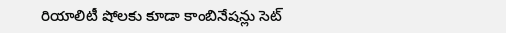రియాలిటీ షోలకు కూడా కాంబినేషన్లు సెట్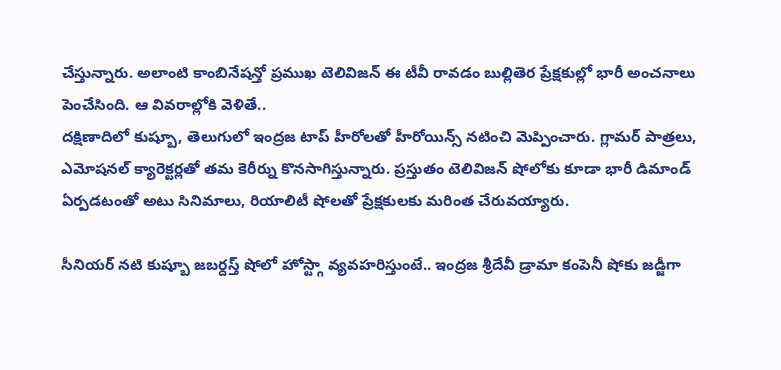చేస్తున్నారు. అలాంటి కాంబినేషన్తో ప్రముఖ టెలివిజన్ ఈ టీవీ రావడం బుల్లితెర ప్రేక్షకుల్లో భారీ అంచనాలు పెంచేసింది. ఆ వివరాల్లోకి వెళితే..
దక్షిణాదిలో కుష్బూ, తెలుగులో ఇంద్రజ టాప్ హీరోలతో హీరోయిన్స్ నటించి మెప్పించారు. గ్లామర్ పాత్రలు, ఎమోషనల్ క్యారెక్టర్లతో తమ కెరీర్ను కొనసాగిస్తున్నారు. ప్రస్తుతం టెలివిజన్ షోలోకు కూడా భారీ డిమాండ్ ఏర్పడటంతో అటు సినిమాలు, రియాలిటీ షోలతో ప్రేక్షకులకు మరింత చేరువయ్యారు.

సీనియర్ నటి కుష్బూ జబర్దస్త్ షోలో హోస్ట్గా వ్యవహరిస్తుంటే.. ఇంద్రజ శ్రీదేవీ డ్రామా కంపెనీ షోకు జడ్జీగా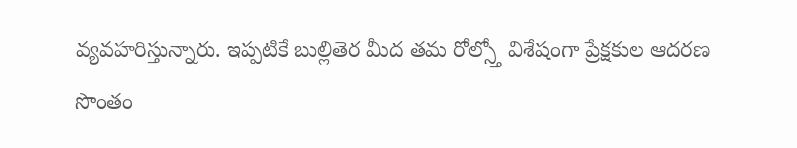వ్యవహరిస్తున్నారు. ఇప్పటికే బుల్లితెర మీద తమ రోల్స్తో విశేషంగా ప్రేక్షకుల ఆదరణ సొంతం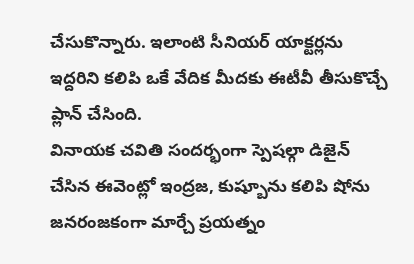చేసుకొన్నారు. ఇలాంటి సీనియర్ యాక్టర్లను ఇద్దరిని కలిపి ఒకే వేదిక మీదకు ఈటీవీ తీసుకొచ్చే ప్లాన్ చేసింది.
వినాయక చవితి సందర్భంగా స్పెషల్గా డిజైన్ చేసిన ఈవెంట్లో ఇంద్రజ, కుష్బూను కలిపి షోను జనరంజకంగా మార్చే ప్రయత్నం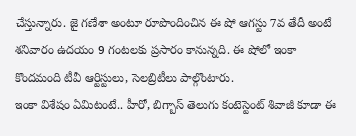చేస్తున్నారు. జై గణేశా అంటూ రూపొందించిన ఈ షో ఆగస్టు 7వ తేదీ అంటే శనివారం ఉదయం 9 గంటలకు ప్రసారం కానున్నది. ఈ షోలో ఇంకా కొందమంది టీవీ ఆర్టిస్టులు, సెలబ్రిటీలు పాల్గొంటారు.
ఇంకా విశేషం ఏమిటంటే.. హీరో, బిగ్బాస్ తెలుగు కంటెస్టెంట్ శివాజీ కూడా ఈ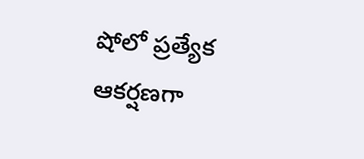షోలో ప్రత్యేక ఆకర్షణగా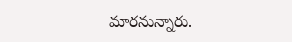మారనున్నారు.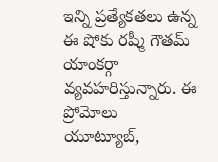ఇన్ని ప్రత్యేకతలు ఉన్న ఈ షోకు రష్మీ గౌతమ్ యాంకర్గా వ్యవహరిస్తున్నారు. ఈ ప్రోమోలు యూట్యూబ్,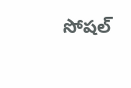సోషల్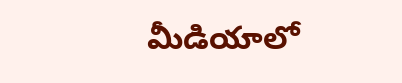మీడియాలో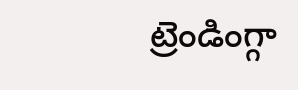ట్రెండింగ్గా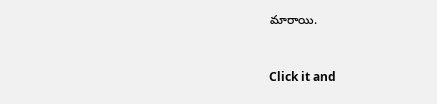మారాయి.


Click it and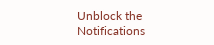Unblock the Notifications